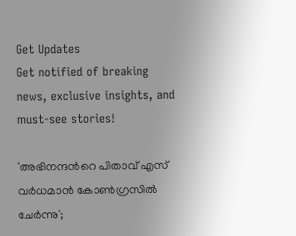Get Updates
Get notified of breaking news, exclusive insights, and must-see stories!

'അഭിനന്ദന്‍റെ പിതാവ് എസ് വര്‍ധമാന്‍ കോണ്‍ഗ്രസില്‍ ചേര്‍ന്നു';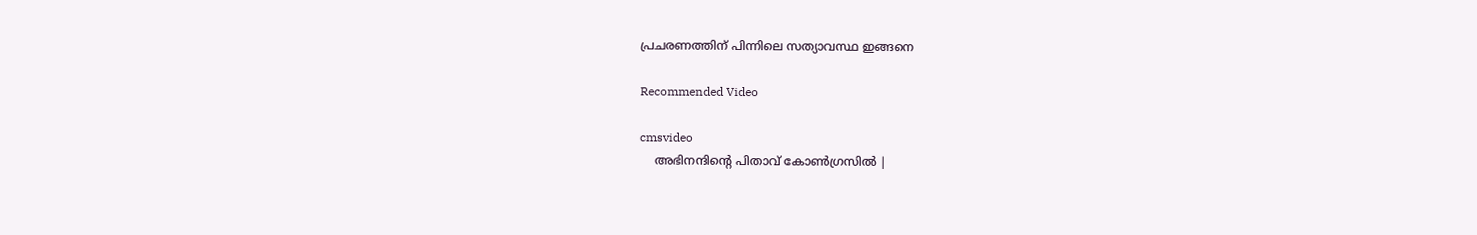പ്രചരണത്തിന് പിന്നിലെ സത്യാവസ്ഥ ഇങ്ങനെ

Recommended Video

cmsvideo
    അഭിനന്ദിന്റെ പിതാവ് കോൺഗ്രസിൽ |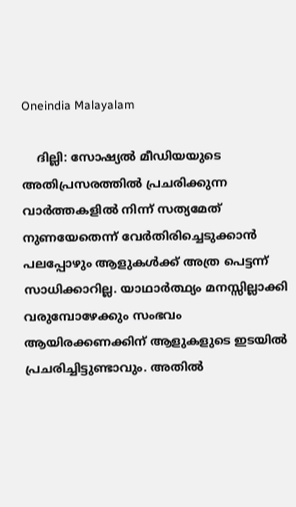Oneindia Malayalam

    ദില്ലി: സോഷ്യല്‍ മീഡിയയുടെ അതിപ്രസരത്തില്‍ പ്രചരിക്കുന്ന വാര്‍ത്തകളില്‍ നിന്ന് സത്യമേത് നുണയേതെന്ന് വേര്‍തിരിച്ചെടുക്കാന്‍ പലപ്പോഴും ആളുകള്‍ക്ക് അത്ര പെട്ടന്ന് സാധിക്കാറില്ല. യാഥാര്‍ത്ഥ്യം മനസ്സില്ലാക്കി വരുമ്പോഴേക്കും സംഭവം ആയിരക്കണക്കിന് ആളുകളുടെ ഇടയില്‍ പ്രചരിച്ചിട്ടുണ്ടാവും. അതില്‍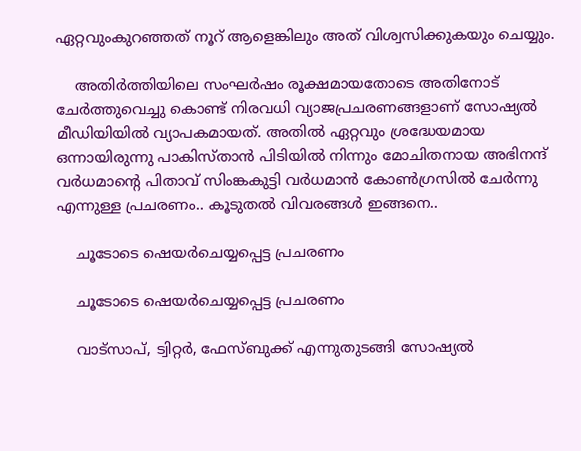ഏറ്റവുംകുറഞ്ഞത് നൂറ് ആളെങ്കിലും അത് വിശ്വസിക്കുകയും ചെയ്യും.

    അതിര്‍ത്തിയിലെ സംഘര്‍ഷം രൂക്ഷമായതോടെ അതിനോട് ചേര്‍ത്തുവെച്ചു കൊണ്ട് നിരവധി വ്യാജപ്രചരണങ്ങളാണ് സോഷ്യല്‍ മീഡിയിയില്‍ വ്യാപകമായത്. അതില്‍ ഏറ്റവും ശ്രദ്ധേയമായ ഒന്നായിരുന്നു പാകിസ്താന്‍ പിടിയില്‍ നിന്നും മോചിതനായ അഭിനന്ദ് വര്‍ധമാന്‍റെ പിതാവ് സിംങ്കകുട്ടി വര്‍ധമാന്‍ കോണ്‍ഗ്രസില്‍ ചേര്‍ന്നു എന്നുള്ള പ്രചരണം.. കൂടുതല്‍ വിവരങ്ങള്‍ ഇങ്ങനെ..

    ചൂടോടെ ഷെയര്‍ചെയ്യപ്പെട്ട പ്രചരണം

    ചൂടോടെ ഷെയര്‍ചെയ്യപ്പെട്ട പ്രചരണം

    വാട്സാപ്, ട്വിറ്റര്‍‌, ഫേസ്ബുക്ക് എന്നുതുടങ്ങി സോഷ്യല്‍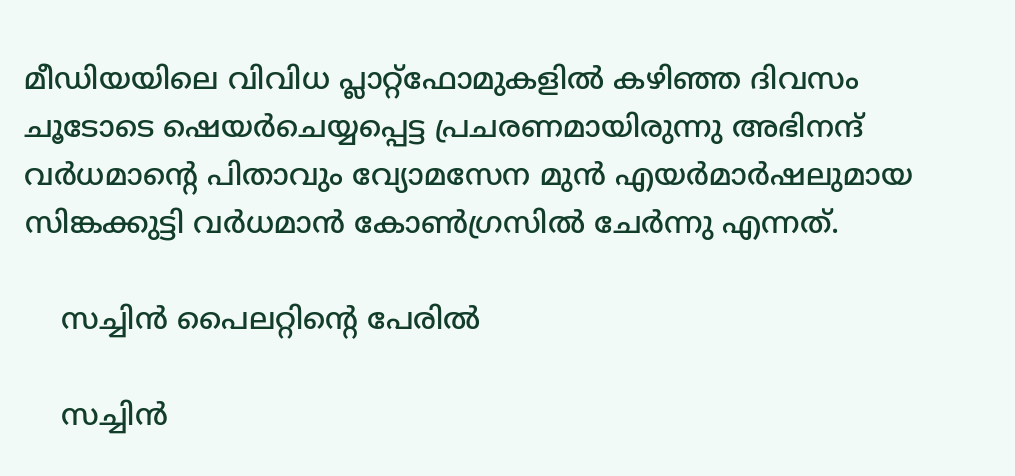മീഡിയയിലെ വിവിധ പ്ലാറ്റ്ഫോമുകളില്‍ കഴിഞ്ഞ ദിവസം ചൂടോടെ ഷെയര്‍ചെയ്യപ്പെട്ട പ്രചരണമായിരുന്നു അഭിനന്ദ് വര്‍ധമാന്‍റെ പിതാവും വ്യോമസേന മുന്‍ എയര്‍മാര്‍ഷലുമായ സിങ്കക്കുട്ടി വര്‍ധമാന്‍ കോണ്‍ഗ്രസില്‍ ചേര്‍ന്നു എന്നത്.

    സച്ചിന്‍ പൈലറ്റിന്‍റെ പേരില്‍

    സച്ചിന്‍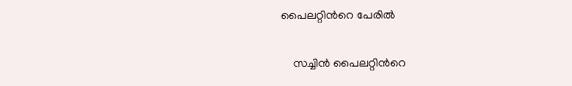പൈലറ്റിന്‍റെ പേരില്‍

    സച്ചിന്‍ പൈലറ്റിന്‍റെ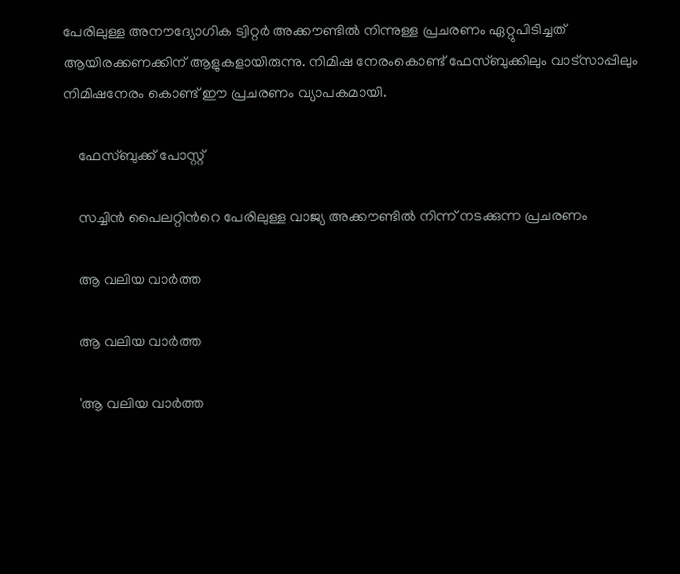പേരിലുള്ള അനൗദ്യോഗിക ട്വിറ്റര്‍ അക്കൗണ്ടില്‍ നിന്നുള്ള പ്രചരണം ഏറ്റുപിടിച്ചത് ആയിരക്കണക്കിന് ആളുകളായിരുന്നു. നിമിഷ നേരംകൊണ്ട് ഫേസ്ബുക്കിലും വാട്സാപ്പിലും നിമിഷനേരം കൊണ്ട് ഈ പ്രചരണം വ്യാപകമായി.

    ഫേസ്ബുക്ക് പോസ്റ്റ്

    സച്ചിന്‍ പൈലറ്റിന്‍റെ പേരിലുള്ള വാജ്യ അക്കൗണ്ടില്‍ നിന്ന് നടക്കുന്ന പ്രചരണം

    ആ വലിയ വാര്‍ത്ത

    ആ വലിയ വാര്‍ത്ത

    'ആ വലിയ വാര്‍ത്ത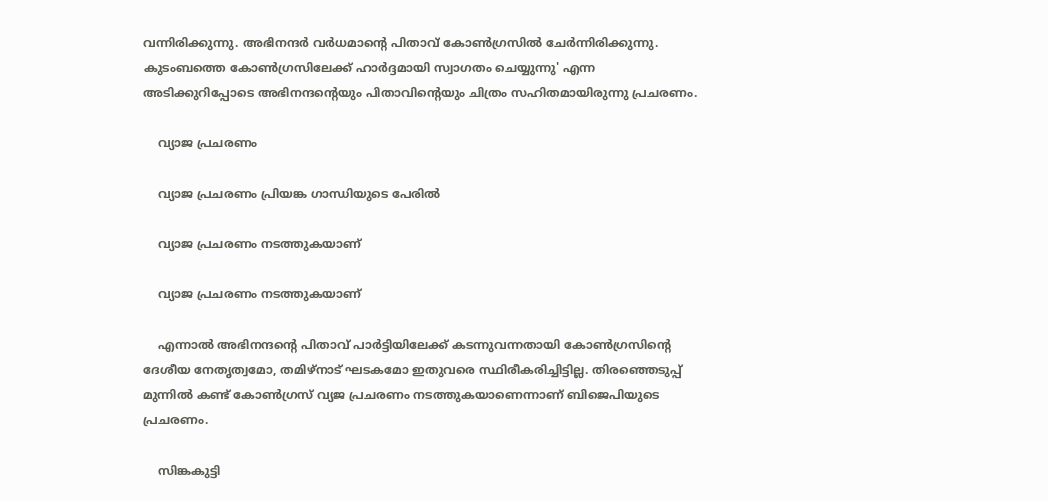വന്നിരിക്കുന്നു. അഭിനന്ദര്‍ വര്‍‌ധമാന്‍റെ പിതാവ് കോണ്‍ഗ്രസില്‍ ചേര്‍ന്നിരിക്കുന്നു. കുടംബത്തെ കോണ്‍ഗ്രസിലേക്ക് ഹാര്‍ദ്ദമായി സ്വാഗതം ചെയ്യുന്നു' എന്ന അടിക്കുറിപ്പോടെ അഭിനന്ദന്‍റെയും പിതാവിന്‍റെയും ചിത്രം സഹിതമായിരുന്നു പ്രചരണം.

    വ്യാജ പ്രചരണം

    വ്യാജ പ്രചരണം പ്രിയങ്ക ഗാന്ധിയുടെ പേരില്‍

    വ്യാജ പ്രചരണം നടത്തുകയാണ്

    വ്യാജ പ്രചരണം നടത്തുകയാണ്

    എന്നാല്‍ അഭിനന്ദന്‍റെ പിതാവ് പാര്‍ട്ടിയിലേക്ക് കടന്നുവന്നതായി കോണ്‍ഗ്രസിന്‍റെ ദേശീയ നേതൃത്വമോ, തമിഴ്നാട് ഘടകമോ ഇതുവരെ സ്ഥിരീകരിച്ചിട്ടില്ല. തിരഞ്ഞെടുപ്പ് മുന്നില്‍ കണ്ട് കോണ്‍ഗ്രസ് വ്യജ പ്രചരണം നടത്തുകയാണെന്നാണ് ബിജെപിയുടെ പ്രചരണം.

    സിങ്കകുട്ടി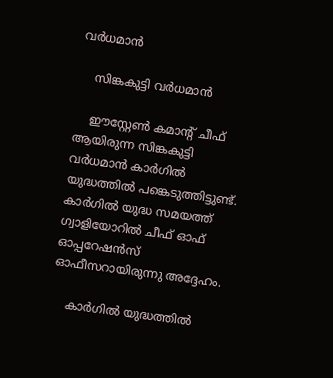വര്‍ധമാന്‍

    സിങ്കകുട്ടി വര്‍ധമാന്‍

    ഈസ്റ്റേണ്‍ കമാന്റ് ചീഫ് ആയിരുന്ന സിങ്കകുട്ടി വര്‍ധമാന്‍ കാര്‍ഗില്‍ യുദ്ധത്തില്‍ പങ്കെടുത്തിട്ടുണ്ട്. കാര്‍ഗില്‍ യുദ്ധ സമയത്ത് ഗ്വാളിയോറില്‍ ചീഫ് ഓഫ് ഓപ്പറേഷന്‍സ് ഓഫീസറായിരുന്നു അദ്ദേഹം.

    കാര്‍ഗില്‍ യുദ്ധത്തില്‍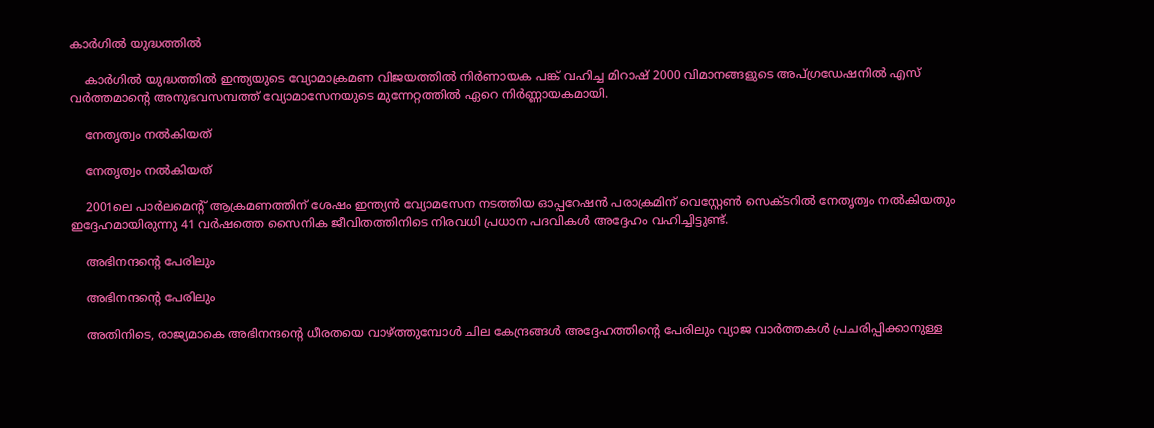കാര്‍ഗില്‍ യുദ്ധത്തില്‍

    കാര്‍ഗില്‍ യുദ്ധത്തില്‍ ഇന്ത്യയുടെ വ്യോമാക്രമണ വിജയത്തില്‍ നിര്‍ണായക പങ്ക് വഹിച്ച മിറാഷ് 2000 വിമാനങ്ങളുടെ അപ്ഗ്രഡേഷനില്‍ എസ് വര്‍ത്തമാന്റെ അനുഭവസമ്പത്ത് വ്യോമാസേനയുടെ മുന്നേറ്റത്തില്‍ ഏറെ നിര്‍ണ്ണായകമായി.

    നേതൃത്വം നല്‍കിയത്

    നേതൃത്വം നല്‍കിയത്

    2001ലെ പാര്‍ലമെന്റ് ആക്രമണത്തിന് ശേഷം ഇന്ത്യന്‍ വ്യോമസേന നടത്തിയ ഓപ്പറേഷന്‍ പരാക്രമിന് വെസ്റ്റേണ്‍ സെക്ടറില്‍ നേതൃത്വം നല്‍കിയതും ഇദ്ദേഹമായിരുന്നു 41 വര്‍ഷത്തെ സൈനിക ജീവിതത്തിനിടെ നിരവധി പ്രധാന പദവികള്‍ അദ്ദേഹം വഹിച്ചിട്ടുണ്ട്.

    അഭിനന്ദന്‍റെ പേരിലും

    അഭിനന്ദന്‍റെ പേരിലും

    അതിനിടെ, രാജ്യമാകെ അഭിനന്ദന്‍റെ ധീരതയെ വാഴ്ത്തുമ്പോള്‍ ചില കേന്ദ്രങ്ങള്‍ അദ്ദേഹത്തിന്‍റെ പേരിലും വ്യാജ വാര്‍ത്തകള്‍ പ്രചരിപ്പിക്കാനുള്ള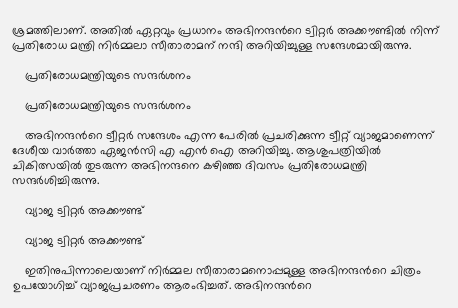ശ്രമത്തിലാണ്. അതില്‍ ഏറ്റവും പ്രധാനം അഭിനന്ദന്‍റെ ട്വിറ്റര്‍ അക്കൗണ്ടില്‍ നിന്ന് പ്രതിരോധ മന്ത്രി നിര്‍മ്മലാ സീതാരാമന് നന്ദി അറിയിച്ചുള്ള സന്ദേശമായിരുന്നു.

    പ്രതിരോധമന്ത്രിയുടെ സന്ദര്‍ശനം

    പ്രതിരോധമന്ത്രിയുടെ സന്ദര്‍ശനം

    അഭിനന്ദന്‍റെ ട്വീറ്റര്‍ സന്ദേശം എന്ന പേരില്‍ പ്രചരിക്കുന്ന ട്വീറ്റ് വ്യാജമാണെന്ന് ദേശീയ വാര്‍ത്താ ഏജന്‍സി എ എന്‍ ഐ അറിയിച്ചു. ആശുപത്രിയില്‍ ചികിത്സയില്‍ തുടരുന്ന അഭിനന്ദനെ കഴിഞ്ഞ ദിവസം പ്രതിരോധമന്ത്രി സന്ദര്‍ശിച്ചിരുന്നു.

    വ്യാജ ട്വിറ്റര്‍ അക്കൗണ്ട്

    വ്യാജ ട്വിറ്റര്‍ അക്കൗണ്ട്

    ഇതിനുപിന്നാലെയാണ് നിര്‍മ്മല സീതാരാമനൊപ്പമുള്ള അഭിനന്ദന്‍റെ ചിത്രം ഉപയോഗിച്ച് വ്യാജപ്രചരണം ആരംഭിച്ചത്. അഭിനന്ദന്‍റെ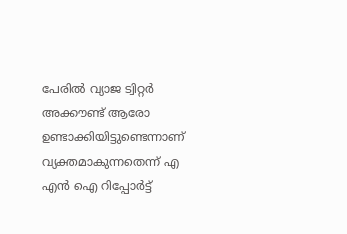പേരില്‍ വ്യാജ ട്വിറ്റര്‍ അക്കൗണ്ട് ആരോ ഉണ്ടാക്കിയിട്ടുണ്ടെന്നാണ് വ്യക്തമാകുന്നതെന്ന് എ എന്‍ ഐ റിപ്പോര്‍ട്ട്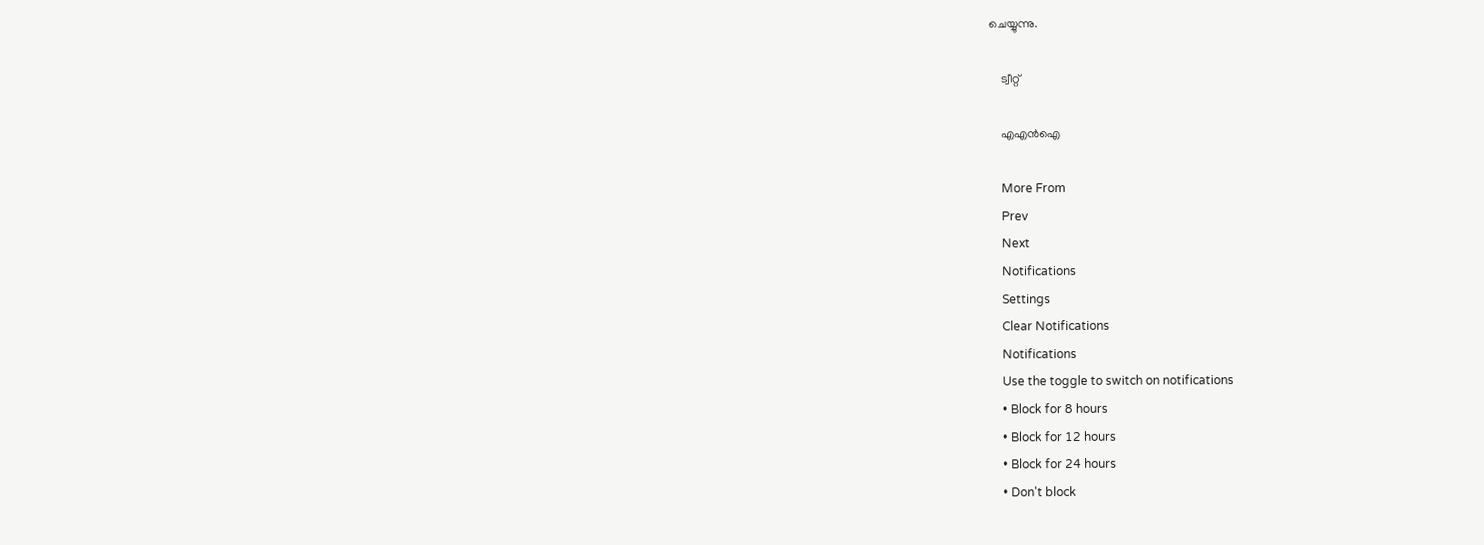ചെയ്യുന്നു.

    ട്വീറ്റ്

    എഎന്‍ഐ

    More From
    Prev
    Next
    Notifications
    Settings
    Clear Notifications
    Notifications
    Use the toggle to switch on notifications
    • Block for 8 hours
    • Block for 12 hours
    • Block for 24 hours
    • Don't block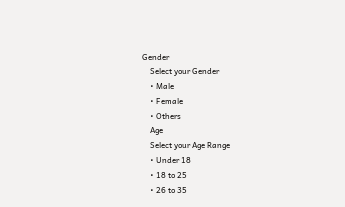Gender
    Select your Gender
    • Male
    • Female
    • Others
    Age
    Select your Age Range
    • Under 18
    • 18 to 25
    • 26 to 35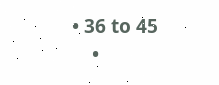• 36 to 45
    •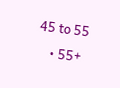45 to 55
    • 55+